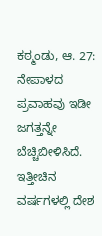ಕಠ್ಮಂಡು, ಆ. 27: ನೇಪಾಳದ ಪ್ರವಾಹವು ಇಡೀ ಜಗತ್ತನ್ನೇ ಬೆಚ್ಚಿಬೀಳಿಸಿದೆ. ಇತ್ತೀಚಿನ ವರ್ಷಗಳಲ್ಲಿ ದೇಶ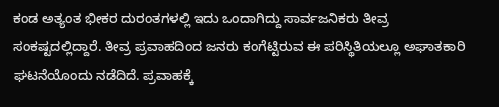ಕಂಡ ಅತ್ಯಂತ ಭೀಕರ ದುರಂತಗಳಲ್ಲಿ ಇದು ಒಂದಾಗಿದ್ದು ಸಾರ್ವಜನಿಕರು ತೀವ್ರ ಸಂಕಷ್ಟದಲ್ಲಿದ್ದಾರೆ. ತೀವ್ರ ಪ್ರವಾಹದಿಂದ ಜನರು ಕಂಗೆಟ್ಟಿರುವ ಈ ಪರಿಸ್ಥಿತಿಯಲ್ಲೂ ಅಘಾತಕಾರಿ ಘಟನೆಯೊಂದು ನಡೆದಿದೆ. ಪ್ರವಾಹಕ್ಕೆ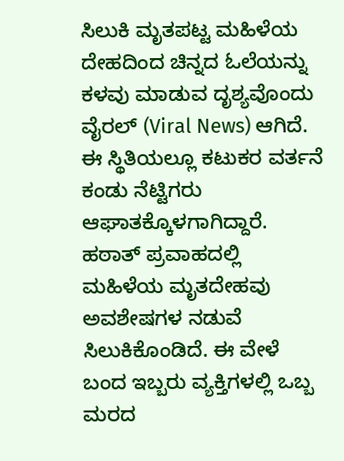ಸಿಲುಕಿ ಮೃತಪಟ್ಟ ಮಹಿಳೆಯ ದೇಹದಿಂದ ಚಿನ್ನದ ಓಲೆಯನ್ನು ಕಳವು ಮಾಡುವ ದೃಶ್ಯವೊಂದು ವೈರಲ್ (Viral News) ಆಗಿದೆ. ಈ ಸ್ಥಿತಿಯಲ್ಲೂ ಕಟುಕರ ವರ್ತನೆ ಕಂಡು ನೆಟ್ಟಿಗರು ಆಘಾತಕ್ಕೊಳಗಾಗಿದ್ದಾರೆ.
ಹಠಾತ್ ಪ್ರವಾಹದಲ್ಲಿ ಮಹಿಳೆಯ ಮೃತದೇಹವು ಅವಶೇಷಗಳ ನಡುವೆ ಸಿಲುಕಿಕೊಂಡಿದೆ. ಈ ವೇಳೆ ಬಂದ ಇಬ್ಬರು ವ್ಯಕ್ತಿಗಳಲ್ಲಿ ಒಬ್ಬ ಮರದ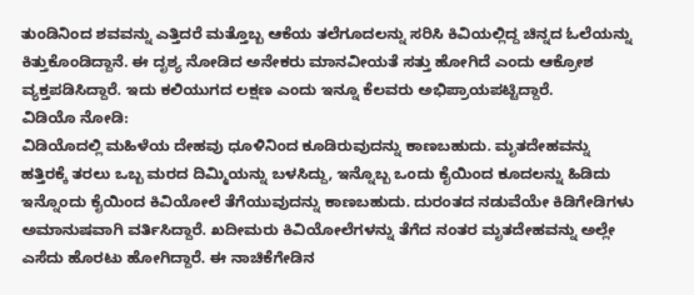ತುಂಡಿನಿಂದ ಶವವನ್ನು ಎತ್ತಿದರೆ ಮತ್ತೊಬ್ಬ ಆಕೆಯ ತಲೆಗೂದಲನ್ನು ಸರಿಸಿ ಕಿವಿಯಲ್ಲಿದ್ದ ಚಿನ್ನದ ಓಲೆಯನ್ನು ಕಿತ್ತುಕೊಂಡಿದ್ದಾನೆ. ಈ ದೃಶ್ಯ ನೋಡಿದ ಅನೇಕರು ಮಾನವೀಯತೆ ಸತ್ತು ಹೋಗಿದೆ ಎಂದು ಆಕ್ರೋಶ ವ್ಯಕ್ತಪಡಿಸಿದ್ದಾರೆ. ಇದು ಕಲಿಯುಗದ ಲಕ್ಷಣ ಎಂದು ಇನ್ನೂ ಕೆಲವರು ಅಭಿಪ್ರಾಯಪಟ್ಟಿದ್ದಾರೆ.
ವಿಡಿಯೊ ನೋಡಿ:
ವಿಡಿಯೊದಲ್ಲಿ ಮಹಿಳೆಯ ದೇಹವು ಧೂಳಿನಿಂದ ಕೂಡಿರುವುದನ್ನು ಕಾಣಬಹುದು. ಮೃತದೇಹವನ್ನು ಹತ್ತಿರಕ್ಕೆ ತರಲು ಒಬ್ಬ ಮರದ ದಿಮ್ಮಿಯನ್ನು ಬಳಸಿದ್ದು, ಇನ್ನೊಬ್ಬ ಒಂದು ಕೈಯಿಂದ ಕೂದಲನ್ನು ಹಿಡಿದು ಇನ್ನೊಂದು ಕೈಯಿಂದ ಕಿವಿಯೋಲೆ ತೆಗೆಯುವುದನ್ನು ಕಾಣಬಹುದು. ದುರಂತದ ನಡುವೆಯೇ ಕಿಡಿಗೇಡಿಗಳು ಅಮಾನುಷವಾಗಿ ವರ್ತಿಸಿದ್ದಾರೆ. ಖದೀಮರು ಕಿವಿಯೋಲೆಗಳನ್ನು ತೆಗೆದ ನಂತರ ಮೃತದೇಹವನ್ನು ಅಲ್ಲೇ ಎಸೆದು ಹೊರಟು ಹೋಗಿದ್ದಾರೆ. ಈ ನಾಚಿಕೆಗೇಡಿನ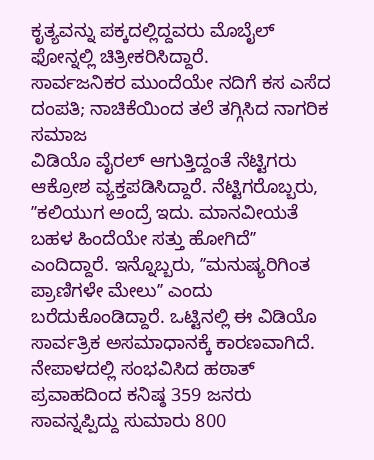ಕೃತ್ಯವನ್ನು ಪಕ್ಕದಲ್ಲಿದ್ದವರು ಮೊಬೈಲ್ ಫೋನ್ನಲ್ಲಿ ಚಿತ್ರೀಕರಿಸಿದ್ದಾರೆ.
ಸಾರ್ವಜನಿಕರ ಮುಂದೆಯೇ ನದಿಗೆ ಕಸ ಎಸೆದ ದಂಪತಿ; ನಾಚಿಕೆಯಿಂದ ತಲೆ ತಗ್ಗಿಸಿದ ನಾಗರಿಕ ಸಮಾಜ
ವಿಡಿಯೊ ವೈರಲ್ ಆಗುತ್ತಿದ್ದಂತೆ ನೆಟ್ಟಿಗರು ಆಕ್ರೋಶ ವ್ಯಕ್ತಪಡಿಸಿದ್ದಾರೆ. ನೆಟ್ಟಿಗರೊಬ್ಬರು, ʼʼಕಲಿಯುಗ ಅಂದ್ರೆ ಇದು. ಮಾನವೀಯತೆ ಬಹಳ ಹಿಂದೆಯೇ ಸತ್ತು ಹೋಗಿದೆʼʼ ಎಂದಿದ್ದಾರೆ. ಇನ್ನೊಬ್ಬರು, ʼʼಮನುಷ್ಯರಿಗಿಂತ ಪ್ರಾಣಿಗಳೇ ಮೇಲುʼʼ ಎಂದು ಬರೆದುಕೊಂಡಿದ್ದಾರೆ. ಒಟ್ಟಿನಲ್ಲಿ ಈ ವಿಡಿಯೊ ಸಾರ್ವತ್ರಿಕ ಅಸಮಾಧಾನಕ್ಕೆ ಕಾರಣವಾಗಿದೆ.
ನೇಪಾಳದಲ್ಲಿ ಸಂಭವಿಸಿದ ಹಠಾತ್ ಪ್ರವಾಹದಿಂದ ಕನಿಷ್ಠ 359 ಜನರು ಸಾವನ್ನಪ್ಪಿದ್ದು ಸುಮಾರು 800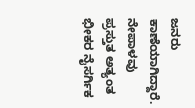ಜನರು ಕಾಣೆಯಾಗಿದ್ದಾರೆ. ನೇಪಾಳವು ಪ್ರಸ್ತುತ ಅತ್ಯಂತ ಭೀಕರ ನೈಸರ್ಗಿಕ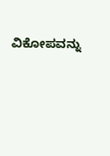ವಿಕೋಪವನ್ನು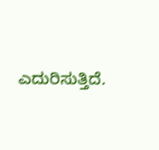ಎದುರಿಸುತ್ತಿದೆ.